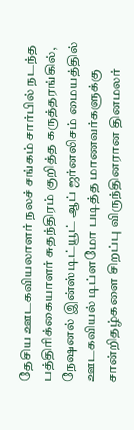தேசிய ஊடகவியலாளர் நலச் சங்கம் சார்பில் நடந்த பத்திரிக்கையாளர் சுதந்திரம் குறித்த கருத்தரங்கில், நேஷனல் இன்ஸ்டிட்யூட் ஆப் ஜர்னலிசம் மையத்தில் ஊடகவியல் டிப்ளமோ படித்த மாணவர்களுக்கு சான்றிதழ்களை சிறப்பு விருந்தினரான தினமலர்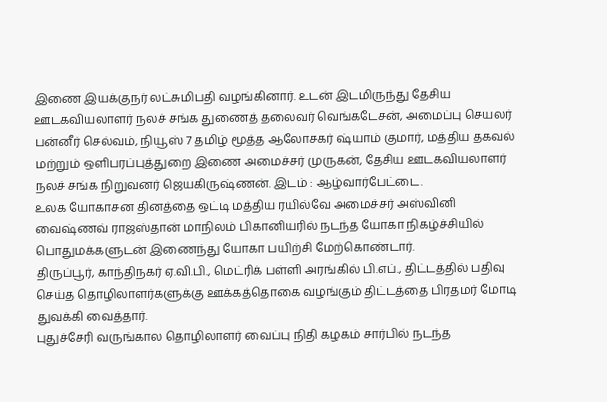இணை இயக்குநர் லட்சுமிபதி வழங்கினார். உடன் இடமிருந்து தேசிய ஊடகவியலாளர் நலச் சங்க துணைத் தலைவர் வெங்கடேசன், அமைப்பு செயலர் பன்னீர் செல்வம், நியூஸ் 7 தமிழ் மூத்த ஆலோசகர் ஷ்யாம் குமார், மத்திய தகவல் மற்றும் ஒளிபரப்புத்துறை இணை அமைச்சர் முருகன், தேசிய ஊடகவியலாளர் நலச் சங்க நிறுவனர் ஜெயகிருஷ்ணன். இடம் : ஆழ்வார்பேட்டை.
உலக யோகாசன தினத்தை ஒட்டி மத்திய ரயில்வே அமைச்சர் அஸ்வினி வைஷ்ணவ் ராஜஸ்தான் மாநிலம் பிகானியரில் நடந்த யோகா நிகழ்ச்சியில் பொதுமக்களுடன் இணைந்து யோகா பயிற்சி மேற்கொண்டார்.
திருப்பூர், காந்திநகர் ஏ.வி.பி., மெட்ரிக் பள்ளி அரங்கில் பி.எப்., திட்டத்தில் பதிவு செய்த தொழிலாளர்களுக்கு ஊக்கத்தொகை வழங்கும் திட்டத்தை பிரதமர் மோடி துவக்கி வைத்தார்.
புதுச்சேரி வருங்கால தொழிலாளர் வைப்பு நிதி கழகம் சார்பில் நடந்த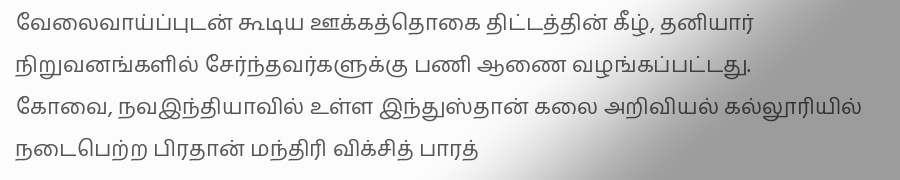வேலைவாய்ப்புடன் கூடிய ஊக்கத்தொகை திட்டத்தின் கீழ், தனியார் நிறுவனங்களில் சேர்ந்தவர்களுக்கு பணி ஆணை வழங்கப்பட்டது.
கோவை, நவஇந்தியாவில் உள்ள இந்துஸ்தான் கலை அறிவியல் கல்லூரியில் நடைபெற்ற பிரதான் மந்திரி விக்சித் பாரத்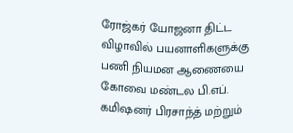ரோஜ்கர் யோஜனா திட்ட விழாவில் பயனாளிகளுக்கு பணி நியமன ஆணையை கோவை மண்டல பி.எப். கமிஷனர் பிரசாந்த் மற்றும்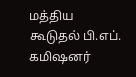மத்திய கூடுதல் பி.எப். கமிஷனர்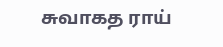சுவாகத ராய்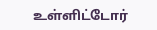உள்ளிட்டோர்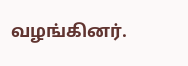வழங்கினர்.